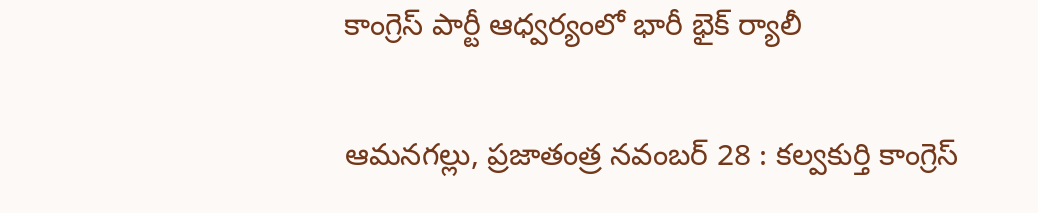కాంగ్రెస్ పార్టీ ఆధ్వర్యంలో భారీ భైక్ ర్యాలీ

ఆమనగల్లు, ప్రజాతంత్ర నవంబర్ 28 : కల్వకుర్తి కాంగ్రెస్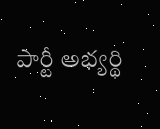పార్టీ అభ్యర్థి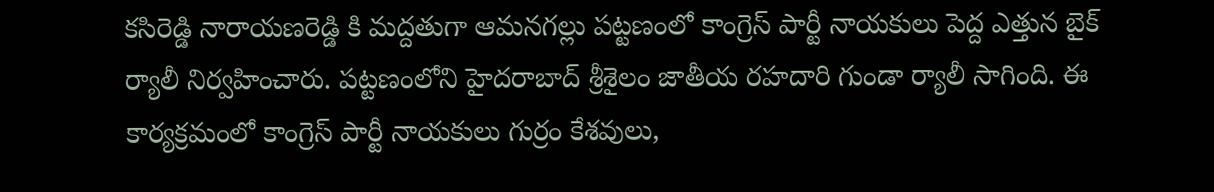కసిరెడ్డి నారాయణరెడ్డి కి మద్దతుగా ఆమనగల్లు పట్టణంలో కాంగ్రెస్ పార్టీ నాయకులు పెద్ద ఎత్తున బైక్ ర్యాలీ నిర్వహించారు. పట్టణంలోని హైదరాబాద్ శ్రీశైలం జాతీయ రహదారి గుండా ర్యాలీ సాగింది. ఈ కార్యక్రమంలో కాంగ్రెస్ పార్టీ నాయకులు గుర్రం కేశవులు,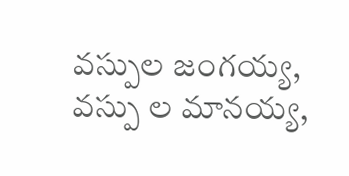వస్పుల జంగయ్య, వస్పు ల మానయ్య,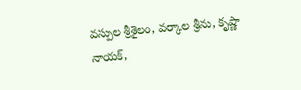వస్పుల శ్రీశైలం, వర్కాల శ్రీను, కృష్ణా నాయక్,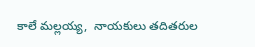కాలే మల్లయ్య,  నాయకులు తదితరుల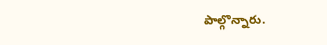పాల్గొన్నారు.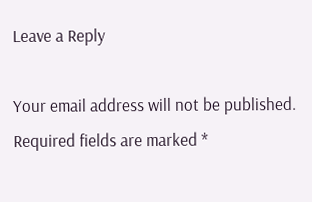Leave a Reply

Your email address will not be published. Required fields are marked *